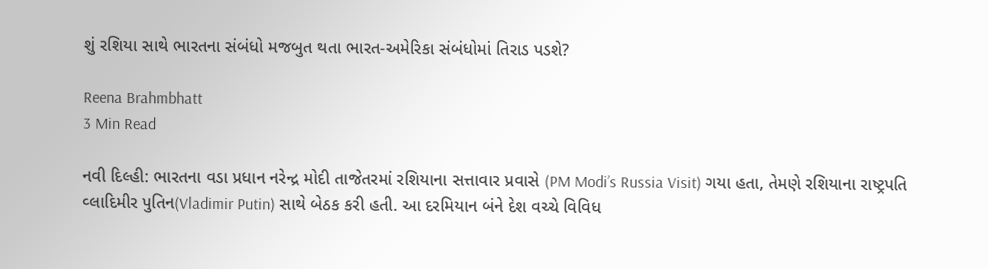શું રશિયા સાથે ભારતના સંબંધો મજબુત થતા ભારત-અમેરિકા સંબંધોમાં તિરાડ પડશે?

Reena Brahmbhatt
3 Min Read

નવી દિલ્હી: ભારતના વડા પ્રધાન નરેન્દ્ર મોદી તાજેતરમાં રશિયાના સત્તાવાર પ્રવાસે (PM Modi’s Russia Visit) ગયા હતા, તેમણે રશિયાના રાષ્ટ્રપતિ વ્લાદિમીર પુતિન(Vladimir Putin) સાથે બેઠક કરી હતી. આ દરમિયાન બંને દેશ વચ્ચે વિવિધ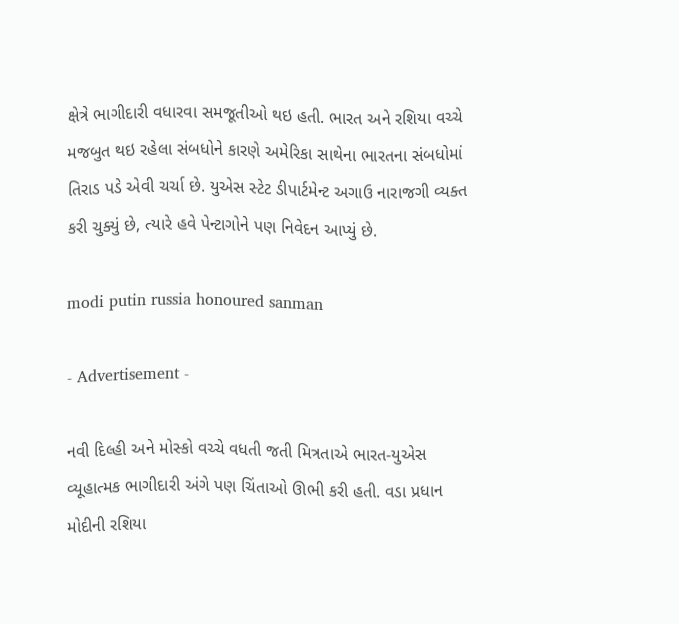ક્ષેત્રે ભાગીદારી વધારવા સમજૂતીઓ થઇ હતી. ભારત અને રશિયા વચ્ચે મજબુત થઇ રહેલા સંબધોને કારણે અમેરિકા સાથેના ભારતના સંબધોમાં તિરાડ પડે એવી ચર્ચા છે. યુએસ સ્ટેટ ડીપાર્ટમેન્ટ અગાઉ નારાજગી વ્યક્ત કરી ચુક્યું છે, ત્યારે હવે પેન્ટાગોને પણ નિવેદન આપ્યું છે.

modi putin russia honoured sanman

- Advertisement -

નવી દિલ્હી અને મોસ્કો વચ્ચે વધતી જતી મિત્રતાએ ભારત-યુએસ વ્યૂહાત્મક ભાગીદારી અંગે પણ ચિંતાઓ ઊભી કરી હતી. વડા પ્રધાન મોદીની રશિયા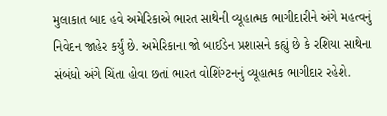મુલાકાત બાદ હવે અમેરિકાએ ભારત સાથેની વ્યૂહાત્મક ભાગીદારીને અંગે મહત્વનું નિવેદન જાહેર કર્યું છે. અમેરિકાના જો બાઈડેન પ્રશાસને કહ્યું છે કે રશિયા સાથેના સંબંધો અંગે ચિંતા હોવા છતાં ભારત વોશિંગ્ટનનું વ્યૂહાત્મક ભાગીદાર રહેશે.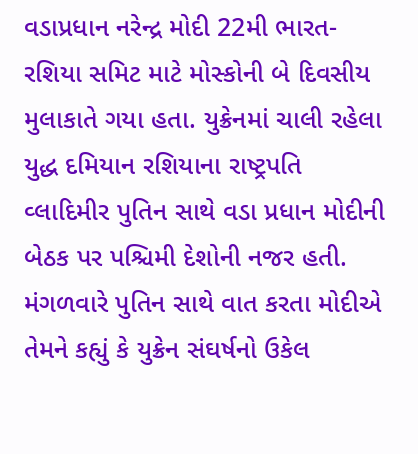વડાપ્રધાન નરેન્દ્ર મોદી 22મી ભારત-રશિયા સમિટ માટે મોસ્કોની બે દિવસીય મુલાકાતે ગયા હતા. યુક્રેનમાં ચાલી રહેલા યુદ્ધ દમિયાન રશિયાના રાષ્ટ્રપતિ વ્લાદિમીર પુતિન સાથે વડા પ્રધાન મોદીની બેઠક પર પશ્ચિમી દેશોની નજર હતી. મંગળવારે પુતિન સાથે વાત કરતા મોદીએ તેમને કહ્યું કે યુક્રેન સંઘર્ષનો ઉકેલ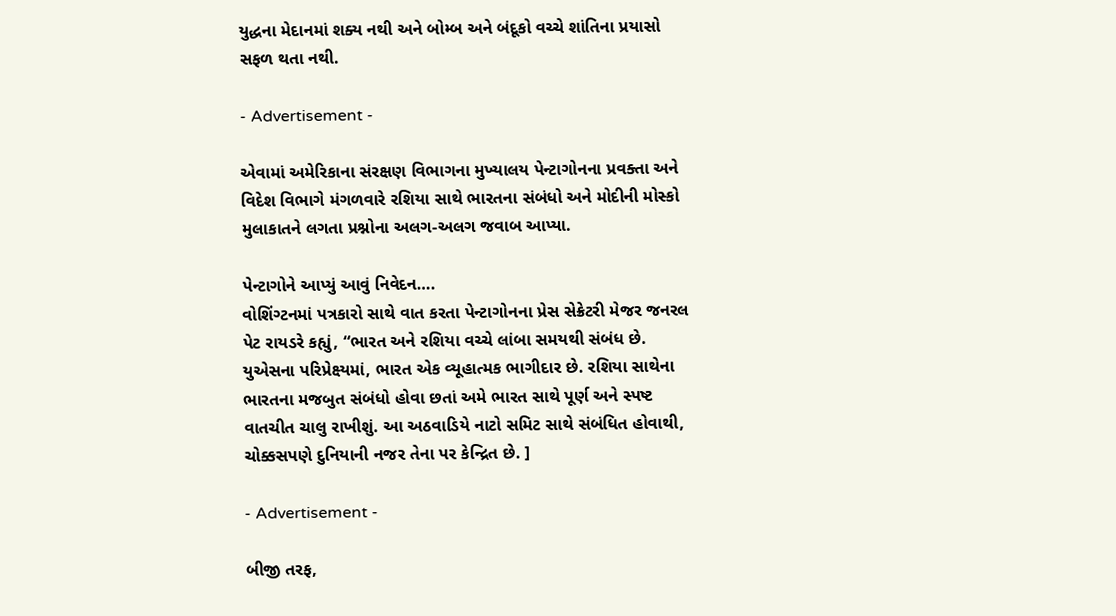યુદ્ધના મેદાનમાં શક્ય નથી અને બોમ્બ અને બંદૂકો વચ્ચે શાંતિના પ્રયાસો સફળ થતા નથી.

- Advertisement -

એવામાં અમેરિકાના સંરક્ષણ વિભાગના મુખ્યાલય પેન્ટાગોનના પ્રવક્તા અને વિદેશ વિભાગે મંગળવારે રશિયા સાથે ભારતના સંબંધો અને મોદીની મોસ્કો મુલાકાતને લગતા પ્રશ્નોના અલગ-અલગ જવાબ આપ્યા.

પેન્ટાગોને આપ્યું આવું નિવેદન….
વોશિંગ્ટનમાં પત્રકારો સાથે વાત કરતા પેન્ટાગોનના પ્રેસ સેક્રેટરી મેજર જનરલ પેટ રાયડરે કહ્યું, “ભારત અને રશિયા વચ્ચે લાંબા સમયથી સંબંધ છે. યુએસના પરિપ્રેક્ષ્યમાં, ભારત એક વ્યૂહાત્મક ભાગીદાર છે. રશિયા સાથેના ભારતના મજબુત સંબંધો હોવા છતાં અમે ભારત સાથે પૂર્ણ અને સ્પષ્ટ વાતચીત ચાલુ રાખીશું. આ અઠવાડિયે નાટો સમિટ સાથે સંબંધિત હોવાથી, ચોક્કસપણે દુનિયાની નજર તેના પર કેન્દ્રિત છે. ]

- Advertisement -

બીજી તરફ,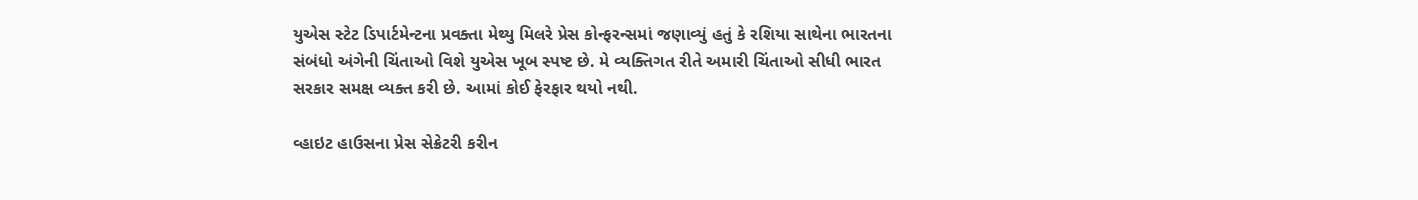યુએસ સ્ટેટ ડિપાર્ટમેન્ટના પ્રવક્તા મેથ્યુ મિલરે પ્રેસ કોન્ફરન્સમાં જણાવ્યું હતું કે રશિયા સાથેના ભારતના સંબંધો અંગેની ચિંતાઓ વિશે યુએસ ખૂબ સ્પષ્ટ છે. મે વ્યક્તિગત રીતે અમારી ચિંતાઓ સીધી ભારત સરકાર સમક્ષ વ્યક્ત કરી છે. આમાં કોઈ ફેરફાર થયો નથી.

વ્હાઇટ હાઉસના પ્રેસ સેક્રેટરી કરીન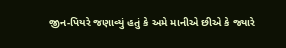જીન-પિયરે જણાવ્યું હતું કે અમે માનીએ છીએ કે જ્યારે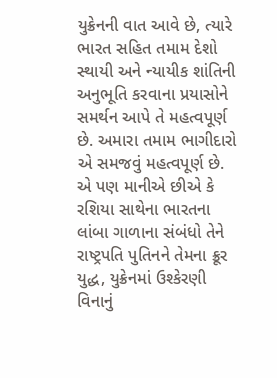યુક્રેનની વાત આવે છે, ત્યારે ભારત સહિત તમામ દેશો સ્થાયી અને ન્યાયીક શાંતિની અનુભૂતિ કરવાના પ્રયાસોને સમર્થન આપે તે મહત્વપૂર્ણ છે. અમારા તમામ ભાગીદારો એ સમજવું મહત્વપૂર્ણ છે. એ પણ માનીએ છીએ કે રશિયા સાથેના ભારતના લાંબા ગાળાના સંબંધો તેને રાષ્ટ્રપતિ પુતિનને તેમના ક્રૂર યુદ્ધ, યુક્રેનમાં ઉશ્કેરણી વિનાનું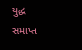યુદ્ધ સમાપ્ત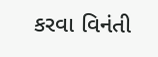કરવા વિનંતી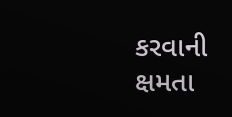કરવાની ક્ષમતા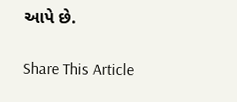આપે છે.

Share This Article